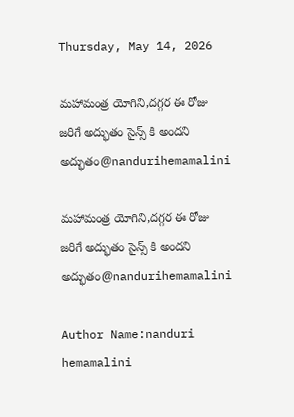Thursday, May 14, 2026

మహామంత్ర యోగిని,దగ్గర ఈ రోజు జరిగే అద్భుతం సైన్స్ కి అందని అద్భుతం@nandurihemamalini

మహామంత్ర యోగిని,దగ్గర ఈ రోజు జరిగే అద్భుతం సైన్స్ కి అందని అద్భుతం@nandurihemamalini

Author Name:nanduri hemamalini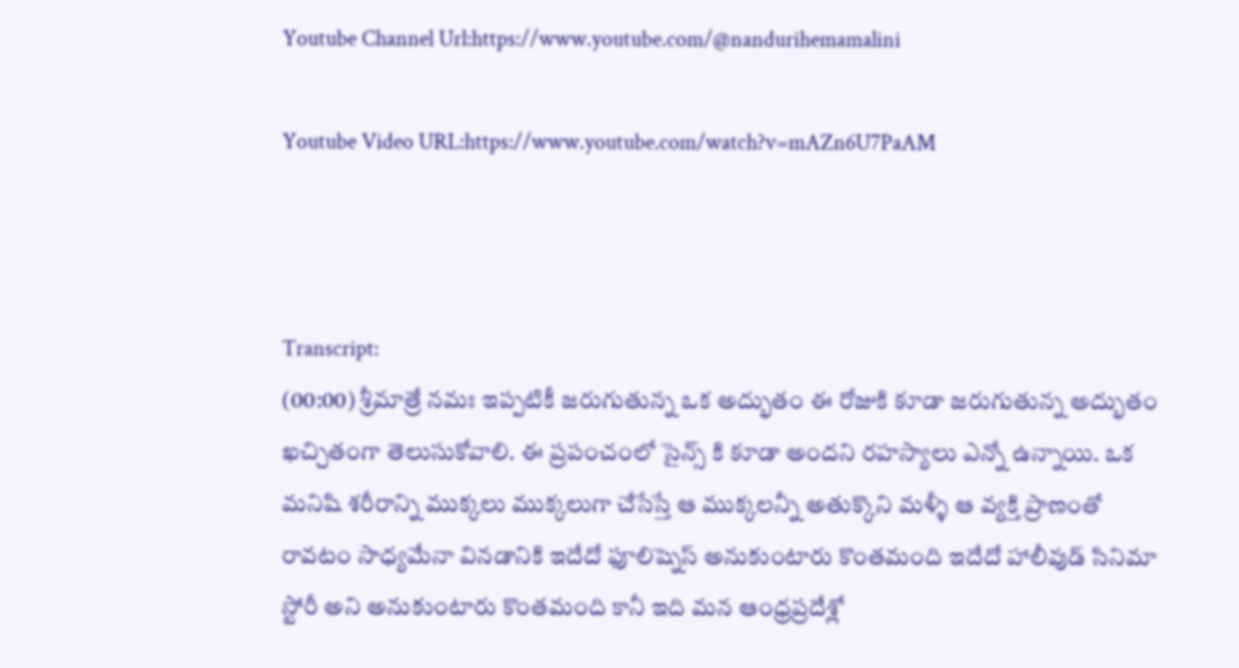Youtube Channel Url:https://www.youtube.com/@nandurihemamalini

Youtube Video URL:https://www.youtube.com/watch?v=mAZn6U7PaAM



Transcript:
(00:00) శ్రీమాత్రే నమః ఇప్పటికీ జరుగుతున్న ఒక అద్భుతం ఈ రోజుకి కూడా జరుగుతున్న అద్భుతం ఖచ్చితంగా తెలుసుకోవాలి. ఈ ప్రపంచంలో సైన్స్ కి కూడా అందని రహస్యాలు ఎన్నో ఉన్నాయి. ఒక మనిషి శరీరాన్ని ముక్కలు ముక్కలుగా చేసేస్తే ఆ ముక్కలన్నీ అతుక్కొని మళ్ళీ ఆ వ్యక్తి ప్రాణంతో రావటం సాధ్యమేనా వినడానికి ఇదేదో ఫూలిష్నెస్ అనుకుంటారు కొంతమంది ఇదేదో హాలీవుడ్ సినిమా స్టోరీ అని అనుకుంటారు కొంతమంది కానీ ఇది మన ఆంధ్రప్రదేశ్లో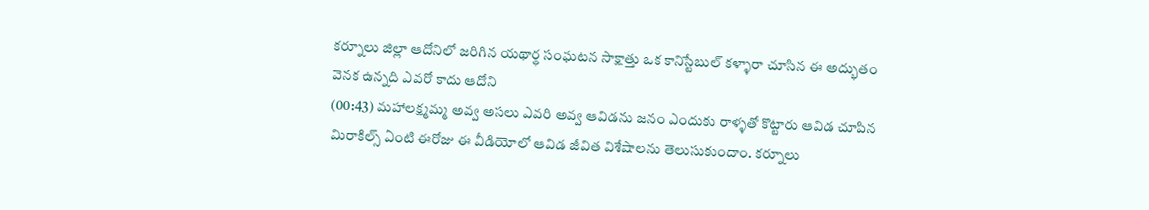కర్నూలు జిల్లా ఆదోనిలో జరిగిన యథార్థ సంఘటన సాక్షాత్తు ఒక కానిస్టేబుల్ కళ్ళారా చూసిన ఈ అద్భుతం వెనక ఉన్నది ఎవరో కాదు ఆదోని
(00:43) మహాలక్ష్మమ్మ అవ్వ అసలు ఎవరి అవ్వ ఆవిడను జనం ఎందుకు రాళ్ళతో కొట్టారు ఆవిడ చూపిన మిరాకిల్స్ ఏంటి ఈరోజు ఈ వీడియోలో ఆవిడ జీవిత విశేషాలను తెలుసుకుందాం. కర్నూలు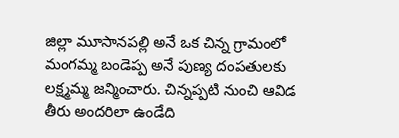జిల్లా మూసానపల్లి అనే ఒక చిన్న గ్రామంలో మంగమ్మ బండెప్ప అనే పుణ్య దంపతులకు లక్ష్మమ్మ జన్మించారు. చిన్నప్పటి నుంచి ఆవిడ తీరు అందరిలా ఉండేది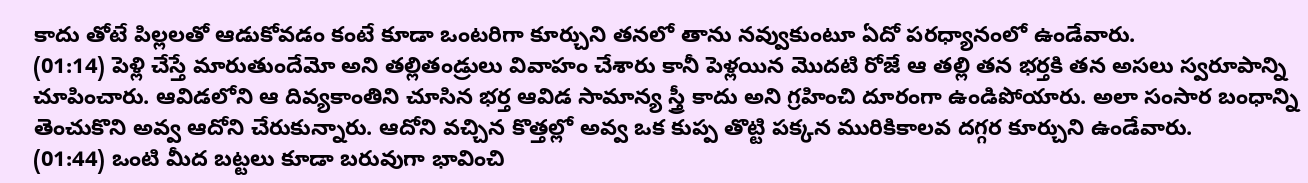కాదు తోటే పిల్లలతో ఆడుకోవడం కంటే కూడా ఒంటరిగా కూర్చుని తనలో తాను నవ్వుకుంటూ ఏదో పరధ్యానంలో ఉండేవారు.
(01:14) పెళ్లి చేస్తే మారుతుందేమో అని తల్లితండ్రులు వివాహం చేశారు కానీ పెళ్లయిన మొదటి రోజే ఆ తల్లి తన భర్తకి తన అసలు స్వరూపాన్ని చూపించారు. ఆవిడలోని ఆ దివ్యకాంతిని చూసిన భర్త ఆవిడ సామాన్య స్త్రీ కాదు అని గ్రహించి దూరంగా ఉండిపోయారు. అలా సంసార బంధాన్ని తెంచుకొని అవ్వ ఆదోని చేరుకున్నారు. ఆదోని వచ్చిన కొత్తల్లో అవ్వ ఒక కుప్ప తొట్టి పక్కన మురికికాలవ దగ్గర కూర్చుని ఉండేవారు.
(01:44) ఒంటి మీద బట్టలు కూడా బరువుగా భావించి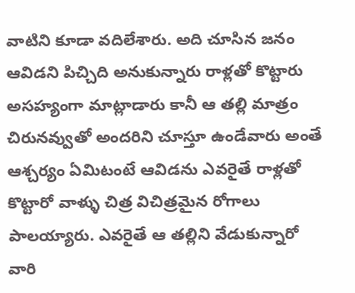వాటిని కూడా వదిలేశారు. అది చూసిన జనం ఆవిడని పిచ్చిది అనుకున్నారు రాళ్లతో కొట్టారు అసహ్యంగా మాట్లాడారు కానీ ఆ తల్లి మాత్రం చిరునవ్వుతో అందరిని చూస్తూ ఉండేవారు అంతే ఆశ్చర్యం ఏమిటంటే ఆవిడను ఎవరైతే రాళ్లతో కొట్టారో వాళ్ళు చిత్ర విచిత్రమైన రోగాలు పాలయ్యారు. ఎవరైతే ఆ తల్లిని వేడుకున్నారో వారి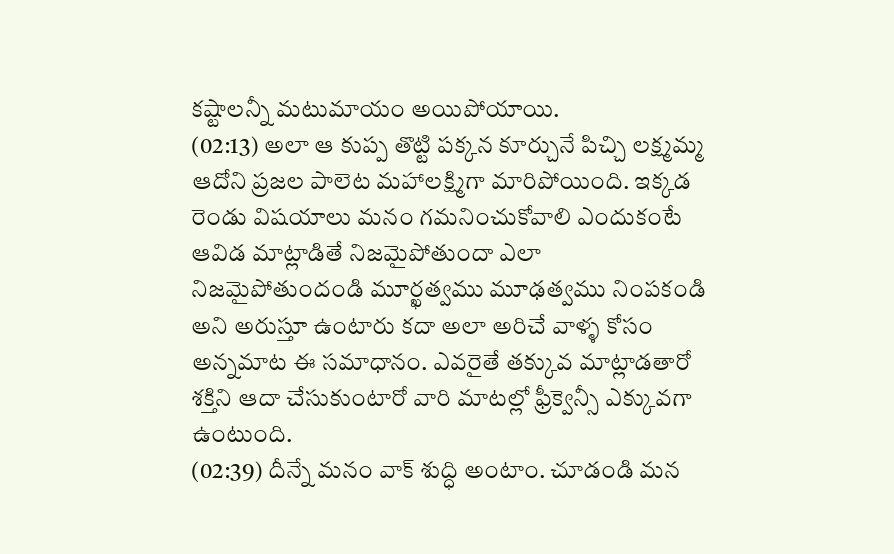కష్టాలన్నీ మటుమాయం అయిపోయాయి.
(02:13) అలా ఆ కుప్ప తొట్టి పక్కన కూర్చునే పిచ్చి లక్ష్మమ్మ ఆదోని ప్రజల పాలెట మహాలక్ష్మిగా మారిపోయింది. ఇక్కడ రెండు విషయాలు మనం గమనించుకోవాలి ఎందుకంటే ఆవిడ మాట్లాడితే నిజమైపోతుందా ఎలా నిజమైపోతుందండి మూర్ఖత్వము మూఢత్వము నింపకండి అని అరుస్తూ ఉంటారు కదా అలా అరిచే వాళ్ళ కోసం అన్నమాట ఈ సమాధానం. ఎవరైతే తక్కువ మాట్లాడతారో శక్తిని ఆదా చేసుకుంటారో వారి మాటల్లో ఫ్రీక్వెన్సీ ఎక్కువగా ఉంటుంది.
(02:39) దీన్నే మనం వాక్ శుద్ధి అంటాం. చూడండి మన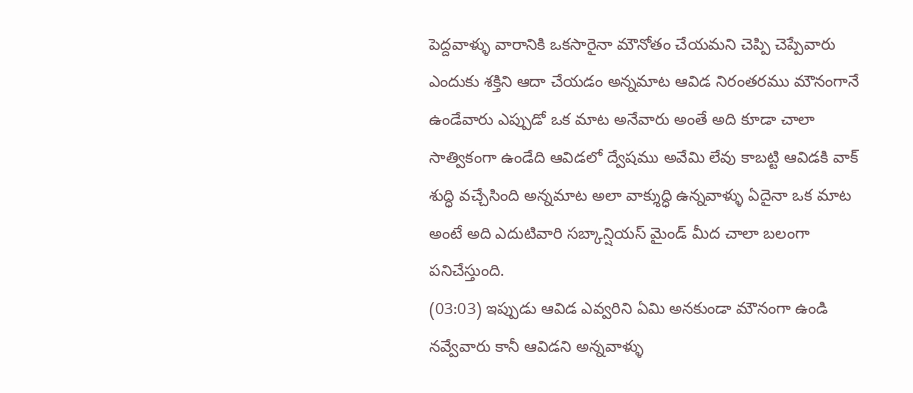పెద్దవాళ్ళు వారానికి ఒకసారైనా మౌనోతం చేయమని చెప్పి చెప్పేవారు ఎందుకు శక్తిని ఆదా చేయడం అన్నమాట ఆవిడ నిరంతరము మౌనంగానే ఉండేవారు ఎప్పుడో ఒక మాట అనేవారు అంతే అది కూడా చాలా సాత్వికంగా ఉండేది ఆవిడలో ద్వేషము అవేమి లేవు కాబట్టి ఆవిడకి వాక్ శుద్ధి వచ్చేసింది అన్నమాట అలా వాక్శుద్ధి ఉన్నవాళ్ళు ఏదైనా ఒక మాట అంటే అది ఎదుటివారి సబ్కాన్షియస్ మైండ్ మీద చాలా బలంగా పనిచేస్తుంది.
(03:03) ఇప్పుడు ఆవిడ ఎవ్వరిని ఏమి అనకుండా మౌనంగా ఉండి నవ్వేవారు కానీ ఆవిడని అన్నవాళ్ళు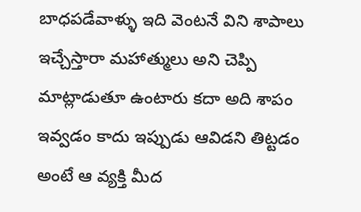బాధపడేవాళ్ళు ఇది వెంటనే విని శాపాలు ఇచ్చేస్తారా మహాత్ములు అని చెప్పి మాట్లాడుతూ ఉంటారు కదా అది శాపం ఇవ్వడం కాదు ఇప్పుడు ఆవిడని తిట్టడం అంటే ఆ వ్యక్తి మీద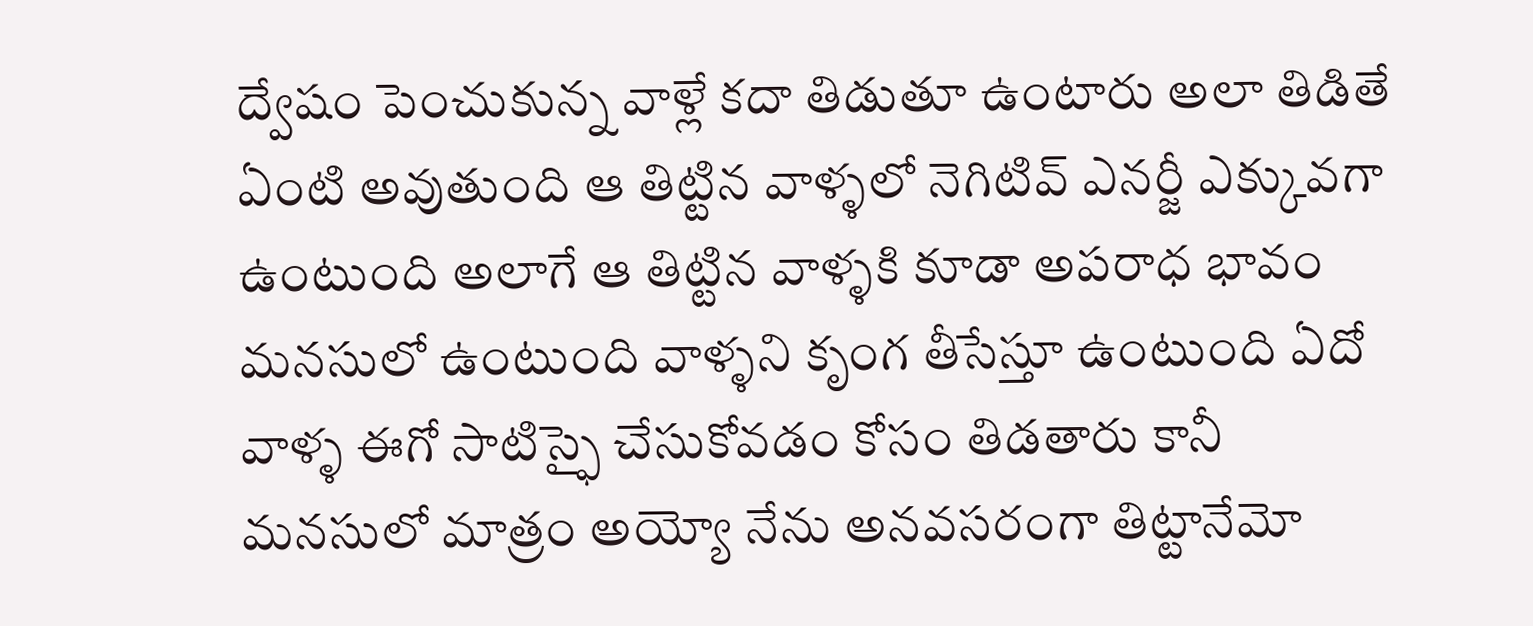ద్వేషం పెంచుకున్న వాళ్లే కదా తిడుతూ ఉంటారు అలా తిడితే ఏంటి అవుతుంది ఆ తిట్టిన వాళ్ళలో నెగిటివ్ ఎనర్జీ ఎక్కువగా ఉంటుంది అలాగే ఆ తిట్టిన వాళ్ళకి కూడా అపరాధ భావం మనసులో ఉంటుంది వాళ్ళని కృంగ తీసేస్తూ ఉంటుంది ఏదో వాళ్ళ ఈగో సాటిస్ఫై చేసుకోవడం కోసం తిడతారు కానీ మనసులో మాత్రం అయ్యో నేను అనవసరంగా తిట్టానేమో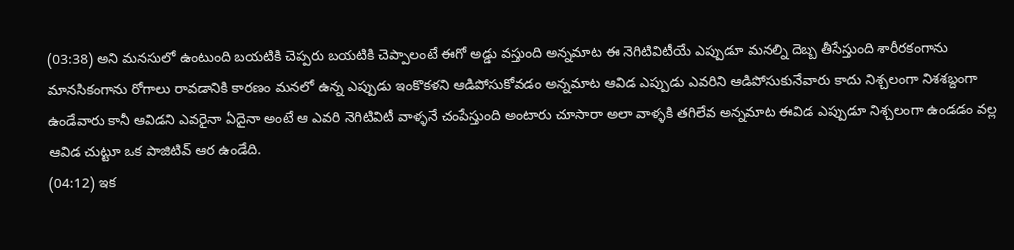(03:38) అని మనసులో ఉంటుంది బయటికి చెప్పరు బయటికి చెప్పాలంటే ఈగో అడ్డు వస్తుంది అన్నమాట ఈ నెగిటివిటీయే ఎప్పుడూ మనల్ని దెబ్బ తీసేస్తుంది శారీరకంగాను మానసికంగాను రోగాలు రావడానికి కారణం మనలో ఉన్న ఎప్పుడు ఇంకొకళని ఆడిపోసుకోవడం అన్నమాట ఆవిడ ఎప్పుడు ఎవరిని ఆడిపోసుకునేవారు కాదు నిశ్చలంగా నిశశబ్దంగా ఉండేవారు కానీ ఆవిడని ఎవరైనా ఏదైనా అంటే ఆ ఎవరి నెగిటివిటీ వాళ్ళనే చంపేస్తుంది అంటారు చూసారా అలా వాళ్ళకి తగిలేవ అన్నమాట ఈవిడ ఎప్పుడూ నిశ్చలంగా ఉండడం వల్ల ఆవిడ చుట్టూ ఒక పాజిటివ్ ఆర ఉండేది.
(04:12) ఇక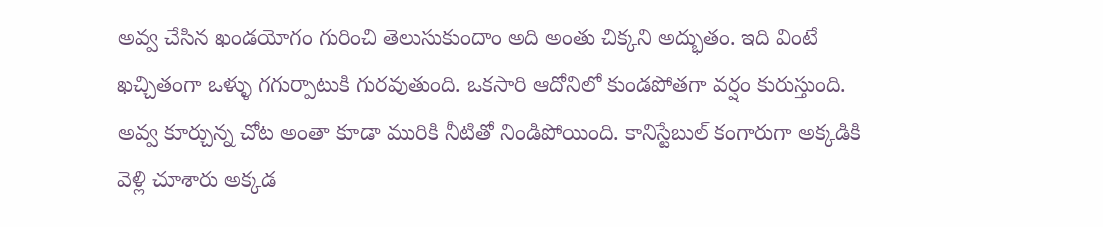అవ్వ చేసిన ఖండయోగం గురించి తెలుసుకుందాం అది అంతు చిక్కని అద్భుతం. ఇది వింటే ఖచ్చితంగా ఒళ్ళు గగుర్పాటుకి గురవుతుంది. ఒకసారి ఆదోనిలో కుండపోతగా వర్షం కురుస్తుంది. అవ్వ కూర్చున్న చోట అంతా కూడా మురికి నీటితో నిండిపోయింది. కానిస్టేబుల్ కంగారుగా అక్కడికి వెళ్లి చూశారు అక్కడ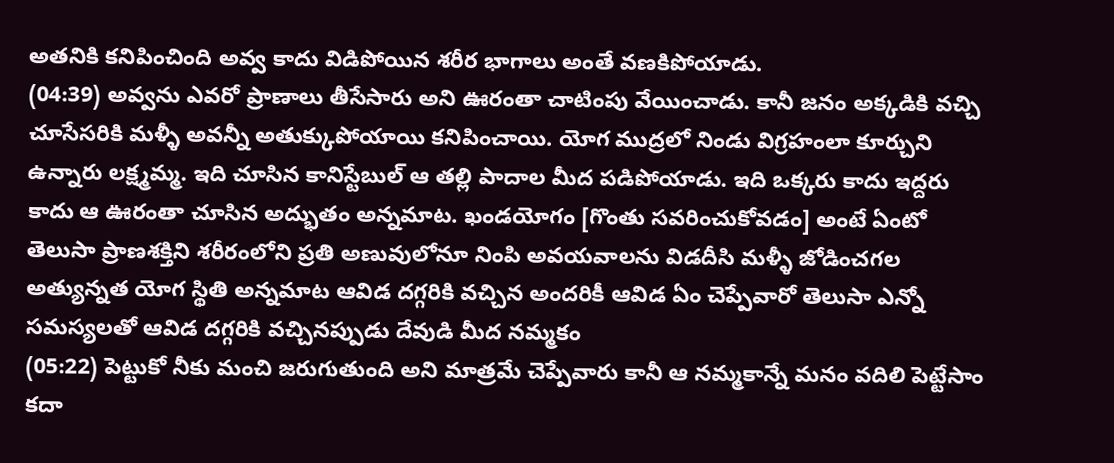అతనికి కనిపించింది అవ్వ కాదు విడిపోయిన శరీర భాగాలు అంతే వణకిపోయాడు.
(04:39) అవ్వను ఎవరో ప్రాణాలు తీసేసారు అని ఊరంతా చాటింపు వేయించాడు. కానీ జనం అక్కడికి వచ్చి చూసేసరికి మళ్ళీ అవన్నీ అతుక్కుపోయాయి కనిపించాయి. యోగ ముద్రలో నిండు విగ్రహంలా కూర్చుని ఉన్నారు లక్ష్మమ్మ. ఇది చూసిన కానిస్టేబుల్ ఆ తల్లి పాదాల మీద పడిపోయాడు. ఇది ఒక్కరు కాదు ఇద్దరు కాదు ఆ ఊరంతా చూసిన అద్భుతం అన్నమాట. ఖండయోగం [గొంతు సవరించుకోవడం] అంటే ఏంటో తెలుసా ప్రాణశక్తిని శరీరంలోని ప్రతి అణువులోనూ నింపి అవయవాలను విడదీసి మళ్ళీ జోడించగల అత్యున్నత యోగ స్థితి అన్నమాట ఆవిడ దగ్గరికి వచ్చిన అందరికీ ఆవిడ ఏం చెప్పేవారో తెలుసా ఎన్నో సమస్యలతో ఆవిడ దగ్గరికి వచ్చినప్పుడు దేవుడి మీద నమ్మకం
(05:22) పెట్టుకో నీకు మంచి జరుగుతుంది అని మాత్రమే చెప్పేవారు కానీ ఆ నమ్మకాన్నే మనం వదిలి పెట్టేసాం కదా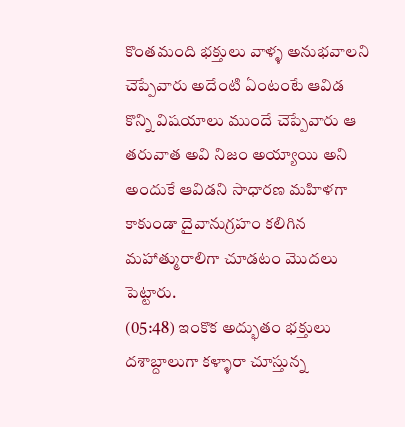కొంతమంది భక్తులు వాళ్ళ అనుభవాలని చెప్పేవారు అదేంటి ఏంటంటే ఆవిడ కొన్ని విషయాలు ముందే చెప్పేవారు ఆ తరువాత అవి నిజం అయ్యాయి అని అందుకే ఆవిడని సాధారణ మహిళగా కాకుండా దైవానుగ్రహం కలిగిన మహాత్మురాలిగా చూడటం మొదలు పెట్టారు.
(05:48) ఇంకొక అద్భుతం భక్తులు దశాబ్దాలుగా కళ్ళారా చూస్తున్న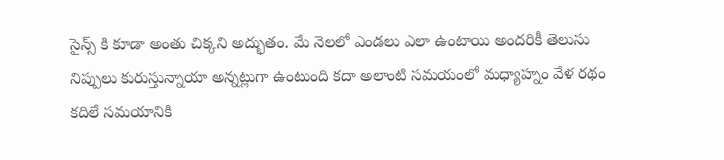సైన్స్ కి కూడా అంతు చిక్కని అద్భుతం. మే నెలలో ఎండలు ఎలా ఉంటాయి అందరికీ తెలుసు నిప్పులు కురుస్తున్నాయా అన్నట్లుగా ఉంటుంది కదా అలాంటి సమయంలో మధ్యాహ్నం వేళ రథం కదిలే సమయానికి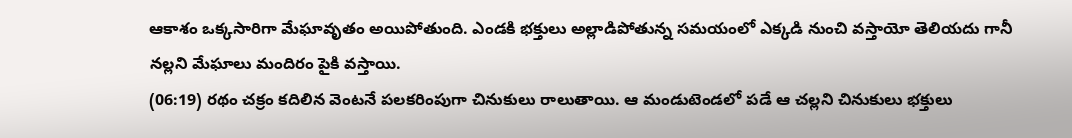ఆకాశం ఒక్కసారిగా మేఘావృతం అయిపోతుంది. ఎండకి భక్తులు అల్లాడిపోతున్న సమయంలో ఎక్కడి నుంచి వస్తాయో తెలియదు గానీ నల్లని మేఘాలు మందిరం పైకి వస్తాయి.
(06:19) రథం చక్రం కదిలిన వెంటనే పలకరింపుగా చినుకులు రాలుతాయి. ఆ మండుటెండలో పడే ఆ చల్లని చినుకులు భక్తులు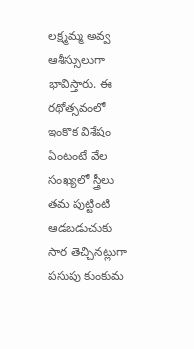లక్ష్మమ్మ అవ్వ ఆశీస్సులుగా భావిస్తారు. ఈ రథోత్సవంలో ఇంకొక విశేషం ఏంటంటే వేల సంఖ్యలో స్త్రీలు తమ పుట్టింటి ఆడబడుచుకు సార తెచ్చినట్లుగా పసుపు కుంకుమ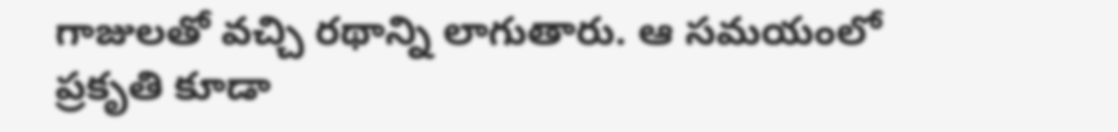గాజులతో వచ్చి రథాన్ని లాగుతారు. ఆ సమయంలో ప్రకృతి కూడా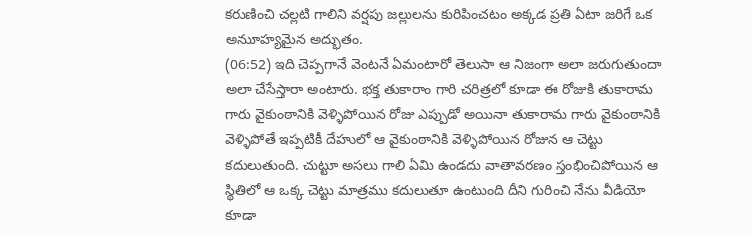కరుణించి చల్లటి గాలిని వర్షపు జల్లులను కురిపించటం అక్కడ ప్రతి ఏటా జరిగే ఒక అనుూహ్యమైన అద్భుతం.
(06:52) ఇది చెప్పగానే వెంటనే ఏమంటారో తెలుసా ఆ నిజంగా అలా జరుగుతుందా అలా చేసేస్తారా అంటారు. భక్త తుకారాం గారి చరిత్రలో కూడా ఈ రోజుకి తుకారామ గారు వైకుంఠానికి వెళ్ళిపోయిన రోజు ఎప్పుడో అయినా తుకారామ గారు వైకుంఠానికి వెళ్ళిపోతే ఇప్పటికీ దేహులో ఆ వైకుంఠానికి వెళ్ళిపోయిన రోజున ఆ చెట్టు కదులుతుంది. చుట్టూ అసలు గాలి ఏమి ఉండదు వాతావరణం స్తంభించిపోయిన ఆ స్థితిలో ఆ ఒక్క చెట్టు మాత్రము కదులుతూ ఉంటుంది దీని గురించి నేను వీడియో కూడా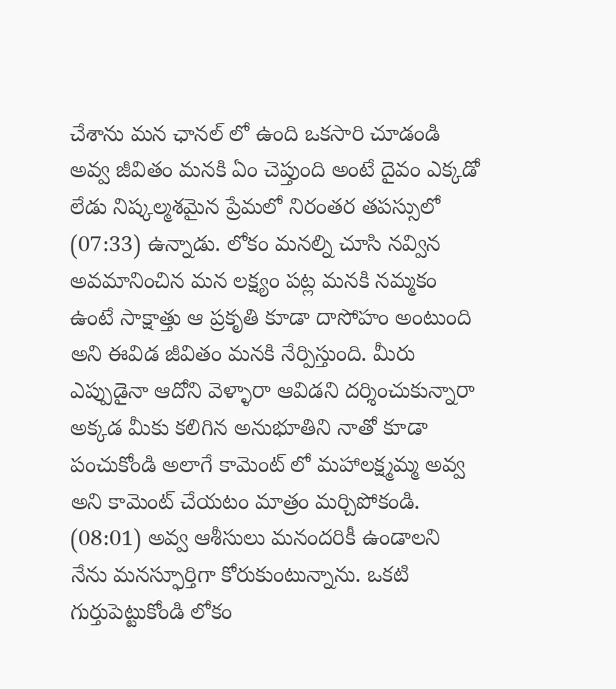చేశాను మన ఛానల్ లో ఉంది ఒకసారి చూడండి అవ్వ జీవితం మనకి ఏం చెప్తుంది అంటే దైవం ఎక్కడో లేడు నిష్కల్మశమైన ప్రేమలో నిరంతర తపస్సులో
(07:33) ఉన్నాడు. లోకం మనల్ని చూసి నవ్విన అవమానించిన మన లక్ష్యం పట్ల మనకి నమ్మకం ఉంటే సాక్షాత్తు ఆ ప్రకృతి కూడా దాసోహం అంటుంది అని ఈవిడ జీవితం మనకి నేర్పిస్తుంది. మీరు ఎప్పుడైనా ఆదోని వెళ్ళారా ఆవిడని దర్శించుకున్నారా అక్కడ మీకు కలిగిన అనుభూతిని నాతో కూడా పంచుకోండి అలాగే కామెంట్ లో మహాలక్ష్మమ్మ అవ్వ అని కామెంట్ చేయటం మాత్రం మర్చిపోకండి.
(08:01) అవ్వ ఆశీసులు మనందరికీ ఉండాలని నేను మనస్ఫూర్తిగా కోరుకుంటున్నాను. ఒకటి గుర్తుపెట్టుకోండి లోకం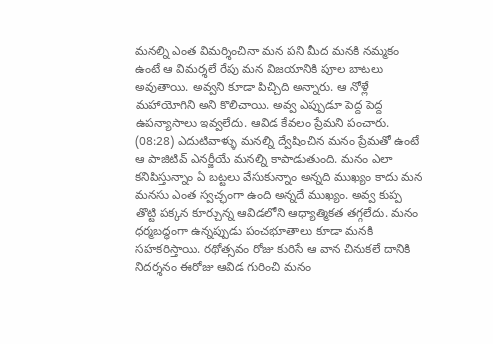మనల్ని ఎంత విమర్శించినా మన పని మీద మనకి నమ్మకం ఉంటే ఆ విమర్శలే రేపు మన విజయానికి పూల బాటలు అవుతాయి. అవ్వని కూడా పిచ్చిది అన్నారు. ఆ నోళ్లే మహాయోగిని అని కొలిచాయి. అవ్వ ఎప్పుడూ పెద్ద పెద్ద ఉపన్యాసాలు ఇవ్వలేదు. ఆవిడ కేవలం ప్రేమని పంచారు.
(08:28) ఎదుటివాళ్ళు మనల్ని ద్వేషించిన మనం ప్రేమతో ఉంటే ఆ పాజిటివ్ ఎనర్జీయే మనల్ని కాపాడుతుంది. మనం ఎలా కనిపిస్తున్నాం ఏ బట్టలు వేసుకున్నాం అన్నది ముఖ్యం కాదు మన మనసు ఎంత స్వచ్ఛంగా ఉంది అన్నదే ముఖ్యం. అవ్వ కుప్ప తొట్టి పక్కన కూర్చున్న ఆవిడలోని ఆధ్యాత్మికత తగ్గలేదు. మనం ధర్మబద్ధంగా ఉన్నప్పుడు పంచభూతాలు కూడా మనకి సహకరిస్తాయి. రథోత్సవం రోజు కురిసే ఆ వాన చినుకలే దానికి నిదర్శనం ఈరోజు ఆవిడ గురించి మనం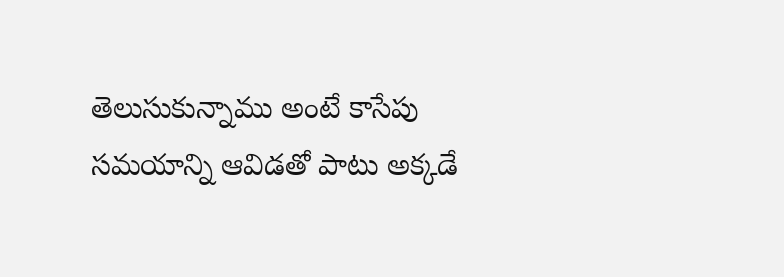తెలుసుకున్నాము అంటే కాసేపు సమయాన్ని ఆవిడతో పాటు అక్కడే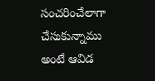సంచరించేలాగా చేసుకున్నాము అంటే ఆవిడ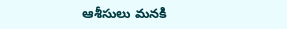ఆశీసులు మనకి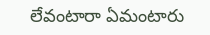లేవంటారా ఏమంటారు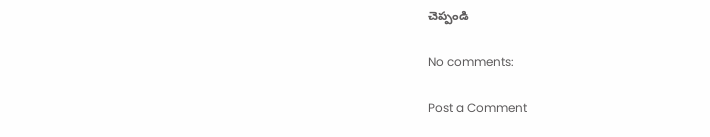చెప్పండి

No comments:

Post a Comment